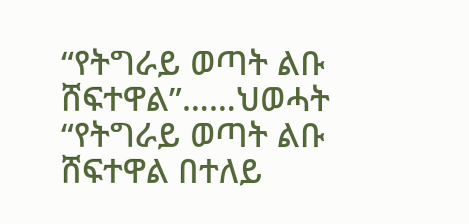“የትግራይ ወጣት ልቡ ሸፍተዋል”……ህወሓት
“የትግራይ ወጣት ልቡ ሸፍተዋል በተለይ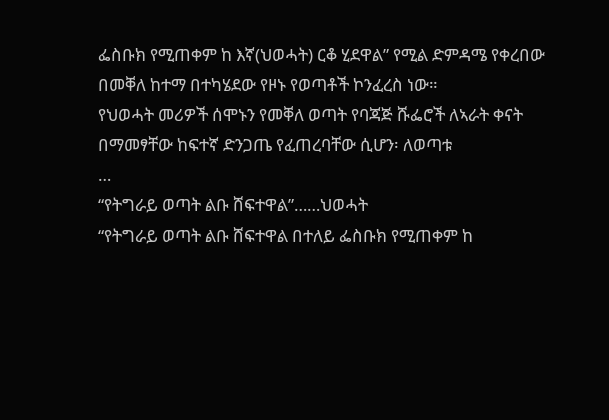ፌስቡክ የሚጠቀም ከ እኛ(ህወሓት) ርቆ ሂደዋል” የሚል ድምዳሜ የቀረበው በመቐለ ከተማ በተካሄደው የዞኑ የወጣቶች ኮንፈረስ ነው።
የህወሓት መሪዎች ሰሞኑን የመቐለ ወጣት የባጃጅ ሹፌሮች ለኣራት ቀናት በማመፃቸው ከፍተኛ ድንጋጤ የፈጠረባቸው ሲሆን፡ ለወጣቱ
…
“የትግራይ ወጣት ልቡ ሸፍተዋል”……ህወሓት
“የትግራይ ወጣት ልቡ ሸፍተዋል በተለይ ፌስቡክ የሚጠቀም ከ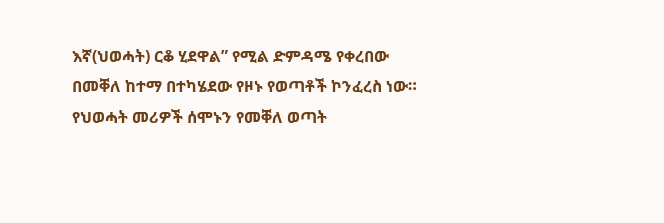እኛ(ህወሓት) ርቆ ሂደዋል” የሚል ድምዳሜ የቀረበው በመቐለ ከተማ በተካሄደው የዞኑ የወጣቶች ኮንፈረስ ነው።
የህወሓት መሪዎች ሰሞኑን የመቐለ ወጣት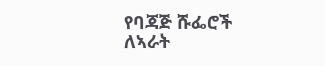የባጃጅ ሹፌሮች ለኣራት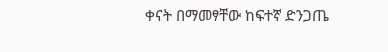ቀናት በማመፃቸው ከፍተኛ ድንጋጤ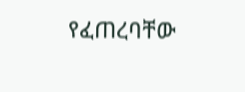የፈጠረባቸው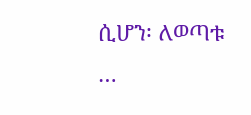ሲሆን፡ ለወጣቱ
…